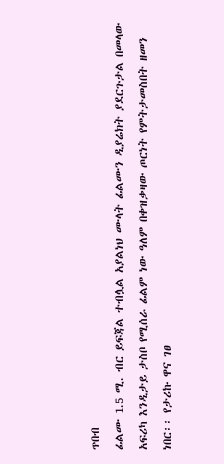ጥበብ
ፊልሙ 1.5 ሚ. ብር ይፍጃል ተብሏል አያልነህ ሙላት ፊልሙን ዲያሬክት ያደርጉታል በመላው አፍሪካ እንዲታይ ታስቦ የሚሰራ ፊልም ነው ዓለም በቀዝቃዛው ጦርነት የምትታመስበት ዘመን ነበር፡፡ የታሪኩ ዋና ገፀ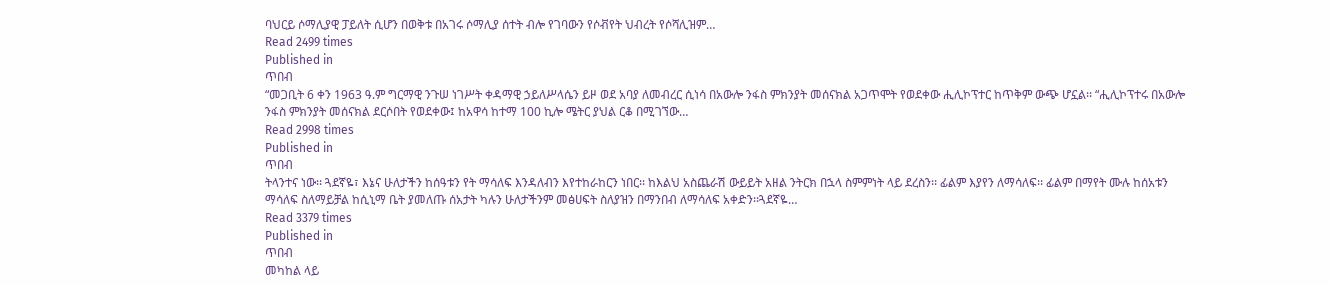ባህርይ ሶማሊያዊ ፓይለት ሲሆን በወቅቱ በአገሩ ሶማሊያ ሰተት ብሎ የገባውን የሶቭየት ህብረት የሶሻሊዝም…
Read 2499 times
Published in
ጥበብ
“መጋቢት 6 ቀን 1963 ዓ.ም ግርማዊ ንጉሠ ነገሥት ቀዳማዊ ኃይለሥላሴን ይዞ ወደ አባያ ለመብረር ሲነሳ በአውሎ ንፋስ ምክንያት መሰናክል አጋጥሞት የወደቀው ሒሊኮፕተር ከጥቅም ውጭ ሆኗል፡፡ “ሒሊኮፕተሩ በአውሎ ንፋስ ምክንያት መሰናክል ደርሶበት የወደቀው፤ ከአዋሳ ከተማ 100 ኪሎ ሜትር ያህል ርቆ በሚገኘው…
Read 2998 times
Published in
ጥበብ
ትላንተና ነው፡፡ ጓደኛዬ፣ እኔና ሁለታችን ከሰዓቱን የት ማሳለፍ እንዳለብን እየተከራከርን ነበር፡፡ ከእልህ አስጨራሽ ውይይት አዘል ንትርክ በኋላ ስምምነት ላይ ደረስን፡፡ ፊልም እያየን ለማሳለፍ፡፡ ፊልም በማየት ሙሉ ከሰአቱን ማሳለፍ ስለማይቻል ከሲኒማ ቤት ያመለጡ ሰአታት ካሉን ሁለታችንም መፅሀፍት ስለያዝን በማንበብ ለማሳለፍ አቀድን፡፡ጓደኛዬ…
Read 3379 times
Published in
ጥበብ
መካከል ላይ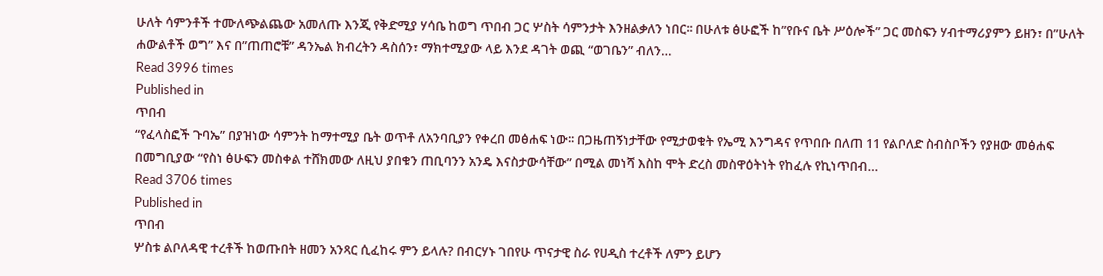ሁለት ሳምንቶች ተሙለጭልጨው አመለጡ እንጂ የቅድሚያ ሃሳቤ ከወግ ጥበብ ጋር ሦስት ሳምንታት እንዘልቃለን ነበር፡፡ በሁለቱ ፅሁፎች ከ”የቡና ቤት ሥዕሎች” ጋር መስፍን ሃብተማሪያምን ይዘን፣ በ”ሁለት ሐውልቶች ወግ” እና በ”ጠጠሮቹ” ዳንኤል ክብረትን ዳስሰን፣ ማክተሚያው ላይ እንደ ዳገት ወጪ “ወገቤን” ብለን…
Read 3996 times
Published in
ጥበብ
“የፈላስፎች ጉባኤ” በያዝነው ሳምንት ከማተሚያ ቤት ወጥቶ ለአንባቢያን የቀረበ መፅሐፍ ነው፡፡ በጋዜጠኝነታቸው የሚታወቁት የኤሚ እንግዳና የጥበቡ በለጠ 11 የልቦለድ ስብስቦችን የያዘው መፅሐፍ በመግቢያው “የስነ ፅሁፍን መስቀል ተሸክመው ለዚህ ያበቁን ጠቢባንን አንዴ እናስታውሳቸው” በሚል መነሻ እስከ ሞት ድረስ መስዋዕትነት የከፈሉ የኪነጥበብ…
Read 3706 times
Published in
ጥበብ
ሦስቱ ልቦለዳዊ ተረቶች ከወጡበት ዘመን አንጻር ሲፈከሩ ምን ይላሉ? በብርሃኑ ገበየሁ ጥናታዊ ስራ የሀዲስ ተረቶች ለምን ይሆን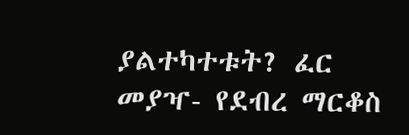ያልተካተቱት? ፈር መያዣ- የደብረ ማርቆስ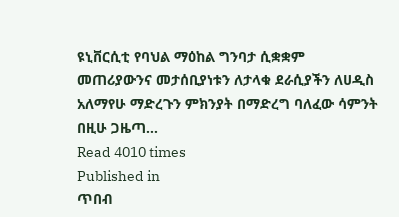ዩኒቨርሲቲ የባህል ማዕከል ግንባታ ሲቋቋም መጠሪያውንና መታሰቢያነቱን ለታላቁ ደራሲያችን ለሀዲስ አለማየሁ ማድረጉን ምክንያት በማድረግ ባለፈው ሳምንት በዚሁ ጋዜጣ…
Read 4010 times
Published in
ጥበብ